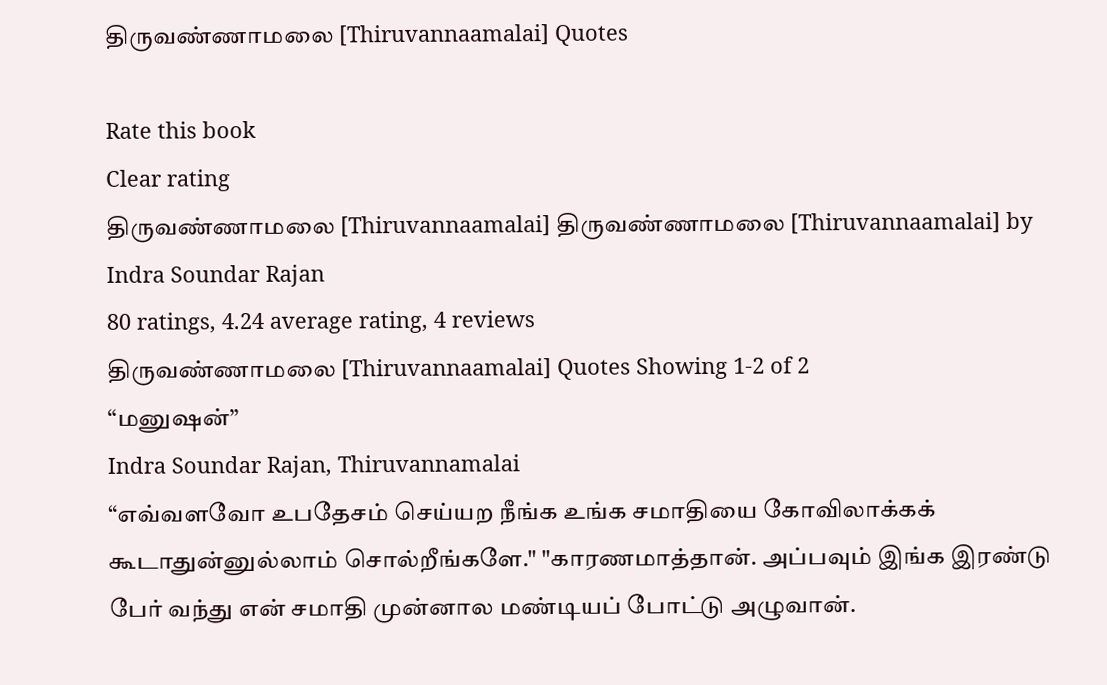திருவண்ணாமலை [Thiruvannaamalai] Quotes

Rate this book
Clear rating
திருவண்ணாமலை [Thiruvannaamalai] திருவண்ணாமலை [Thiruvannaamalai] by Indra Soundar Rajan
80 ratings, 4.24 average rating, 4 reviews
திருவண்ணாமலை [Thiruvannaamalai] Quotes Showing 1-2 of 2
“மனுஷன்”
Indra Soundar Rajan, Thiruvannamalai
“எவ்வளவோ உபதேசம் செய்யற நீங்க உங்க சமாதியை கோவிலாக்கக் கூடாதுன்னுல்லாம் சொல்றீங்களே." "காரணமாத்தான். அப்பவும் இங்க இரண்டு பேர் வந்து என் சமாதி முன்னால மண்டியப் போட்டு அழுவான்.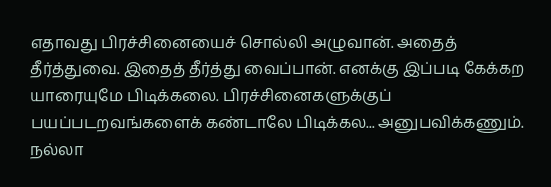எதாவது பிரச்சினையைச் சொல்லி அழுவான். அதைத் தீர்த்துவை. இதைத் தீர்த்து வைப்பான். எனக்கு இப்படி கேக்கற யாரையுமே பிடிக்கலை. பிரச்சினைகளுக்குப் பயப்படறவங்களைக் கண்டாலே பிடிக்கல... அனுபவிக்கணும். நல்லா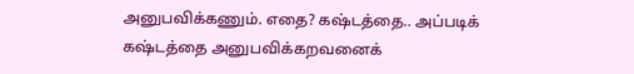அனுபவிக்கணும். எதை? கஷ்டத்தை.. அப்படிக் கஷ்டத்தை அனுபவிக்கறவனைக்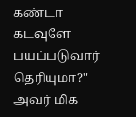கண்டா கடவுளே பயப்படுவார் தெரியுமா?" அவர் மிக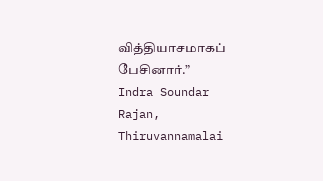வித்தியாசமாகப் பேசினார்.”
Indra Soundar Rajan, Thiruvannamalai